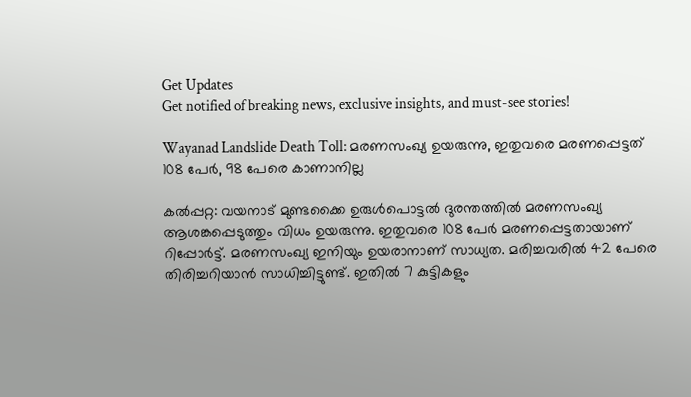Get Updates
Get notified of breaking news, exclusive insights, and must-see stories!

Wayanad Landslide Death Toll: മരണസംഖ്യ ഉയരുന്നു, ഇതുവരെ മരണപ്പെട്ടത് 108 പേര്‍, 98 പേരെ കാണാനില്ല

കല്‍പ്പറ്റ: വയനാട് മുണ്ടക്കൈ ഉരുള്‍പൊട്ടല്‍ ദുരന്തത്തില്‍ മരണസംഖ്യ ആശങ്കപ്പെടുത്തും വിധം ഉയരുന്നു. ഇതുവരെ 108 പേര്‍ മരണപ്പെട്ടതായാണ് റിപ്പോര്‍ട്ട്. മരണസംഖ്യ ഇനിയും ഉയരാനാണ് സാധ്യത. മരിച്ചവരില്‍ 42 പേരെ തിരിച്ചറിയാന്‍ സാധിച്ചിട്ടുണ്ട്. ഇതില്‍ 7 കുട്ടികളും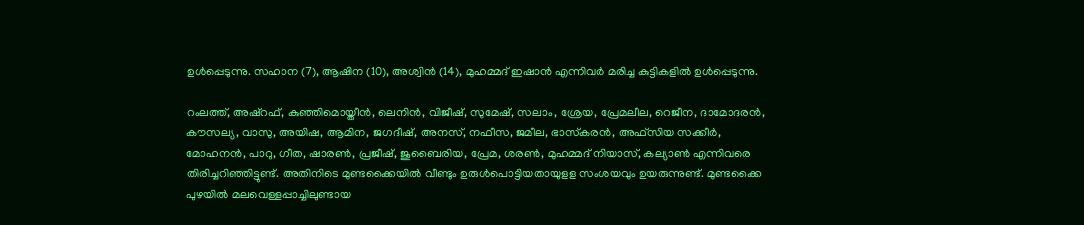ഉള്‍പ്പെടുന്നു. സഹാന (7), ആഷിന (10), അശ്വിന്‍ (14), മുഹമ്മദ് ഇഷാൻ എന്നിവർ മരിച്ച കുട്ടികളിൽ ഉൾപ്പെടുന്നു.

റംലത്ത്, അഷ്‌റഫ്, കുഞ്ഞിമൊയ്തീന്‍, ലെനിന്‍, വിജീഷ്, സുമേഷ്, സലാം, ശ്രേയ, പ്രേമലീല, റെജീന, ദാമോദരന്‍, കൗസല്യ, വാസു, അയിഷ, ആമിന, ജഗദീഷ്, അനസ്, നഫീസ, ജമീല, ഭാസ്‌കരന്‍, അഫ്‌സിയ സക്കീര്‍, മോഹനൻ, പാറു, ഗീത, ഷാരൺ, പ്രജീഷ്, ജുബൈരിയ, പ്രേമ, ശരൺ, മുഹമ്മദ് നിയാസ്, കല്യാൺ എന്നിവരെ തിരിച്ചറിഞ്ഞിട്ടുണ്ട്. അതിനിടെ മുണ്ടക്കൈയിൽ വീണ്ടും ഉരുൾപൊട്ടിയതായുളള സംശയവും ഉയരുന്നുണ്ട്. മുണ്ടക്കൈ പുഴയിൽ മലവെള്ളപ്പാച്ചിലുണ്ടായ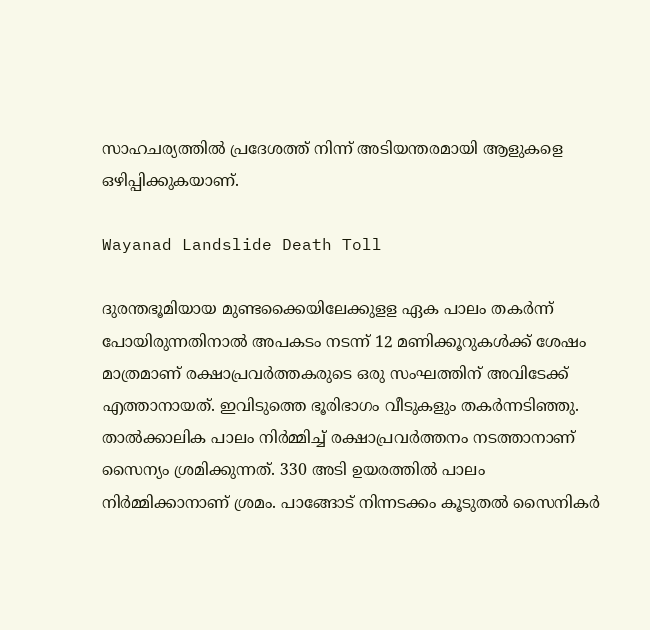സാഹചര്യത്തിൽ പ്രദേശത്ത് നിന്ന് അടിയന്തരമായി ആളുകളെ ഒഴിപ്പിക്കുകയാണ്.

Wayanad Landslide Death Toll

ദുരന്തഭൂമിയായ മുണ്ടക്കൈയിലേക്കുളള ഏക പാലം തകർന്ന് പോയിരുന്നതിനാൽ അപകടം നടന്ന് 12 മണിക്കൂറുകൾക്ക് ശേഷം മാത്രമാണ് രക്ഷാപ്രവർത്തകരുടെ ഒരു സംഘത്തിന് അവിടേക്ക് എത്താനായത്. ഇവിടുത്തെ ഭൂരിഭാഗം വീടുകളും തകർന്നടിഞ്ഞു. താൽക്കാലിക പാലം നിർമ്മിച്ച് രക്ഷാപ്രവർത്തനം നടത്താനാണ് സൈന്യം ശ്രമിക്കുന്നത്. 330 അടി ഉയരത്തിൽ പാലം നിർമ്മിക്കാനാണ് ശ്രമം. പാങ്ങോട് നിന്നടക്കം കൂടുതൽ സൈനികർ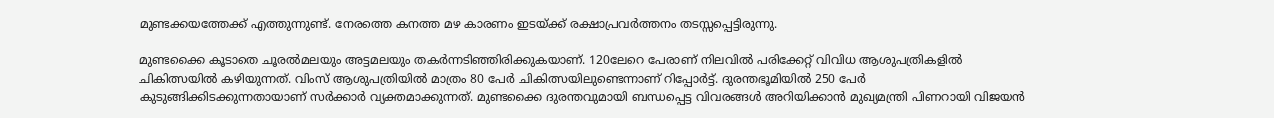മുണ്ടക്കയത്തേക്ക് എത്തുന്നുണ്ട്. നേരത്തെ കനത്ത മഴ കാരണം ഇടയ്ക്ക് രക്ഷാപ്രവർത്തനം തടസ്സപ്പെട്ടിരുന്നു.

മുണ്ടക്കൈ കൂടാതെ ചൂരൽമലയും അട്ടമലയും തകർന്നടിഞ്ഞിരിക്കുകയാണ്. 120ലേറെ പേരാണ് നിലവിൽ പരിക്കേറ്റ് വിവിധ ആശുപത്രികളിൽ ചികിത്സയിൽ കഴിയുന്നത്. വിംസ് ആശുപത്രിയിൽ മാത്രം 80 പേർ ചികിത്സയിലുണ്ടെന്നാണ് റിപ്പോർട്ട്. ദുരന്തഭൂമിയിൽ 250 പേർ കുടുങ്ങിക്കിടക്കുന്നതായാണ് സർക്കാർ വ്യക്തമാക്കുന്നത്. മുണ്ടക്കൈ ദുരന്തവുമായി ബന്ധപ്പെട്ട വിവരങ്ങൾ അറിയിക്കാൻ മുഖ്യമന്ത്രി പിണറായി വിജയൻ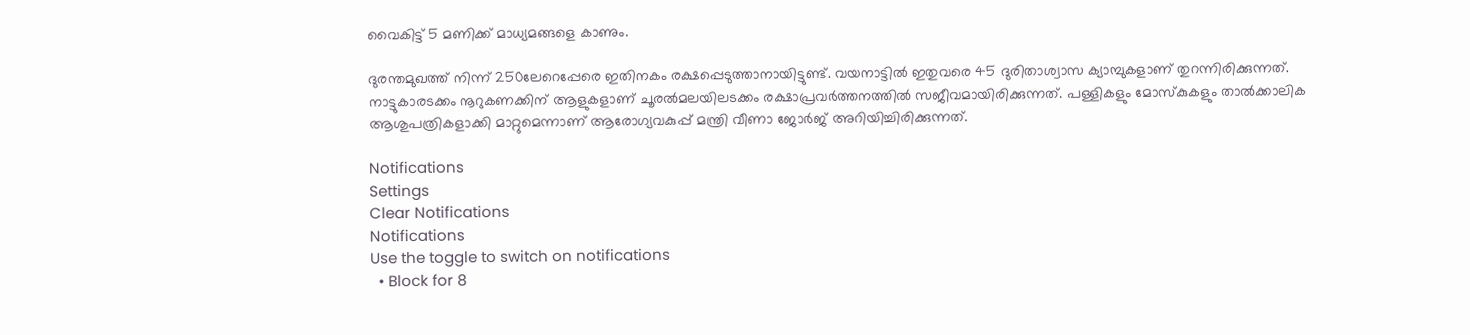വൈകിട്ട് 5 മണിക്ക് മാധ്യമങ്ങളെ കാണും.

ദുരന്തമുഖത്ത് നിന്ന് 250ലേറെപ്പേരെ ഇതിനകം രക്ഷപ്പെടുത്താനായിട്ടുണ്ട്. വയനാട്ടിൽ ഇതുവരെ 45 ദുരിതാശ്വാസ ക്യാമ്പുകളാണ് തുറന്നിരിക്കുന്നത്. നാട്ടുകാരടക്കം നൂറുകണക്കിന് ആളുകളാണ് ചൂരൽമലയിലടക്കം രക്ഷാപ്രവർത്തനത്തിൽ സജീവമായിരിക്കുന്നത്. പള്ളികളും മോസ്കുകളും താൽക്കാലിക ആശുപത്രികളാക്കി മാറ്റുമെന്നാണ് ആരോഗ്യവകുപ്പ് മന്ത്രി വീണാ ജോർജ് അറിയിച്ചിരിക്കുന്നത്.

Notifications
Settings
Clear Notifications
Notifications
Use the toggle to switch on notifications
  • Block for 8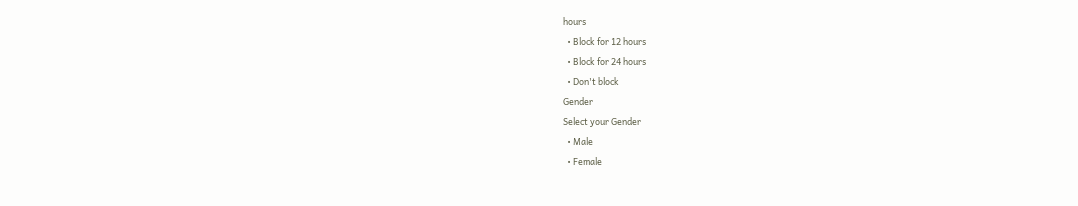hours
  • Block for 12 hours
  • Block for 24 hours
  • Don't block
Gender
Select your Gender
  • Male
  • Female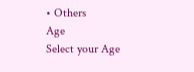• Others
Age
Select your Age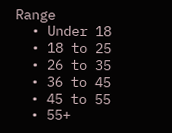Range
  • Under 18
  • 18 to 25
  • 26 to 35
  • 36 to 45
  • 45 to 55
  • 55+